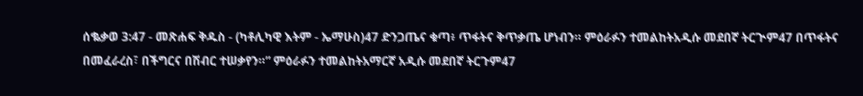ሰቈቃወ 3:47 - መጽሐፍ ቅዱስ - (ካቶሊካዊ እትም - ኤማሁስ)47 ድንጋጤና ቁጣ፥ ጥፋትና ቅጥቃጤ ሆነብን። ምዕራፉን ተመልከትአዲሱ መደበኛ ትርጒም47 በጥፋትና በመፈራረስ፣ በችግርና በሽብር ተሠቃየን።” ምዕራፉን ተመልከትአማርኛ አዲሱ መደበኛ ትርጉም47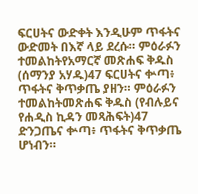ፍርሀትና ውድቀት እንዲሁም ጥፋትና ውድመት በእኛ ላይ ደረሱ። ምዕራፉን ተመልከትየአማርኛ መጽሐፍ ቅዱስ (ሰማንያ አሃዱ)47 ፍርሀትና ቍጣ፥ ጥፋትና ቅጥቃጤ ያዘን። ምዕራፉን ተመልከትመጽሐፍ ቅዱስ (የብሉይና የሐዲስ ኪዳን መጻሕፍት)47 ድንጋጤና ቍጣ፥ ጥፋትና ቅጥቃጤ ሆነብን።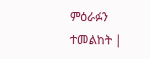ምዕራፉን ተመልከት |